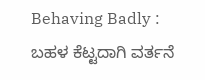Behaving Badly : ಬಹಳ ಕೆಟ್ಟದಾಗಿ ವರ್ತನೆ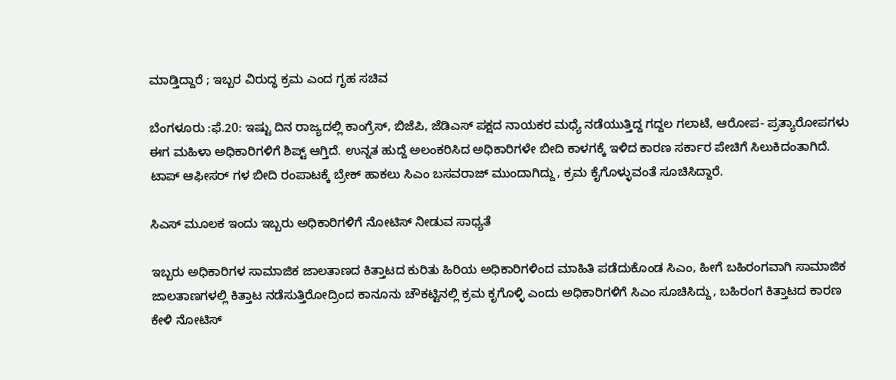ಮಾಡ್ತಿದ್ದಾರೆ ; ಇಬ್ಬರ ವಿರುದ್ಧ ಕ್ರಮ ಎಂದ ಗೃಹ ಸಚಿವ

ಬೆಂಗಳೂರು :ಫೆ.20: ಇಷ್ಟು ದಿನ ರಾಜ್ಯದಲ್ಲಿ ಕಾಂಗ್ರೆಸ್, ಬಿಜೆಪಿ, ಜೆಡಿಎಸ್ ಪಕ್ಷದ ನಾಯಕರ ಮಧ್ಯೆ ನಡೆಯುತ್ತಿದ್ದ ಗದ್ದಲ ಗಲಾಟೆ, ಆರೋಪ- ಪ್ರತ್ಯಾರೋಪಗಳು ಈಗ ಮಹಿಳಾ ಅಧಿಕಾರಿಗಳಿಗೆ ಶಿಪ್ಟ್ ಆಗ್ತಿದೆ. ಉನ್ನತ ಹುದ್ದೆ ಅಲಂಕರಿಸಿದ ಅಧಿಕಾರಿಗಳೇ ಬೀದಿ ಕಾಳಗಕ್ಕೆ ಇಳಿದ ಕಾರಣ ಸರ್ಕಾರ ಪೇಚಿಗೆ ಸಿಲುಕಿದಂತಾಗಿದೆ. ಟಾಪ್ ಆಫೀಸರ್ ಗಳ ಬೀದಿ ರಂಪಾಟಕ್ಕೆ ಬ್ರೇಕ್ ಹಾಕಲು ಸಿಎಂ ಬಸವರಾಜ್ ಮುಂದಾಗಿದ್ದು, ಕ್ರಮ ಕೈಗೊಳ್ಳುವಂತೆ ಸೂಚಿಸಿದ್ದಾರೆ.

ಸಿಎಸ್ ಮೂಲಕ ಇಂದು ಇಬ್ಬರು ಅಧಿಕಾರಿಗಳಿಗೆ ನೋಟಿಸ್ ನೀಡುವ ಸಾಧ್ಯತೆ

ಇಬ್ಬರು ಅಧಿಕಾರಿಗಳ ಸಾಮಾಜಿಕ ಜಾಲತಾಣದ ಕಿತ್ತಾಟದ ಕುರಿತು ಹಿರಿಯ ಅಧಿಕಾರಿಗಳಿಂದ ಮಾಹಿತಿ ಪಡೆದುಕೊಂಡ ಸಿಎಂ, ಹೀಗೆ ಬಹಿರಂಗವಾಗಿ ಸಾಮಾಜಿಕ ಜಾಲತಾಣಗಳಲ್ಲಿ ಕಿತ್ತಾಟ ನಡೆಸುತ್ತಿರೋದ್ರಿಂದ ಕಾನೂನು ಚೌಕಟ್ಟಿನಲ್ಲಿ ಕ್ರ‌ಮ ಕೃಗೊಳ್ಳಿ ಎಂದು ಅಧಿಕಾರಿಗಳಿಗೆ ಸಿಎಂ ಸೂಚಿಸಿದ್ದು, ಬಹಿರಂಗ ಕಿತ್ತಾಟದ ಕಾರಣ ಕೇಳಿ ನೋಟಿಸ್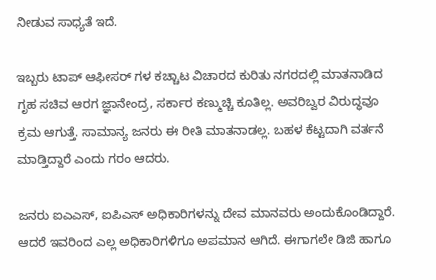ನೀಡುವ ಸಾಧ್ಯತೆ ಇದೆ.

ಇಬ್ಬರು ಟಾಪ್ ಆಫೀಸರ್ ಗಳ ಕಚ್ಚಾಟ ವಿಚಾರದ ಕುರಿತು ನಗರದಲ್ಲಿ ಮಾತನಾಡಿದ ಗೃಹ ಸಚಿವ ಆರಗ ಜ್ಞಾನೇಂದ್ರ, ಸರ್ಕಾರ ಕಣ್ಮುಚ್ಚಿ‌‌ ಕೂತಿಲ್ಲ. ಅವರಿಬ್ವರ ವಿರುದ್ಧವೂ ಕ್ರಮ ಆಗುತ್ತೆ. ಸಾಮಾನ್ಯ ಜನರು ಈ ರೀತಿ ಮಾತನಾಡಲ್ಲ. ಬಹಳ ಕೆಟ್ಟದಾಗಿ ವರ್ತನೆ ಮಾಡ್ತಿದ್ದಾರೆ ಎಂದು ಗರಂ ಆದರು.

ಜನರು ಐಎಎಸ್, ಐಪಿಎಸ್ ಅಧಿಕಾರಿಗಳನ್ನು ದೇವ ಮಾನವರು ಅಂದುಕೊಂಡಿದ್ದಾರೆ. ಆದರೆ ಇವರಿಂದ ಎಲ್ಲ ಅಧಿಕಾರಿಗಳಿಗೂ ಅಪಮಾನ ಆಗಿದೆ. ಈಗಾಗಲೇ ಡಿಜಿ ಹಾಗೂ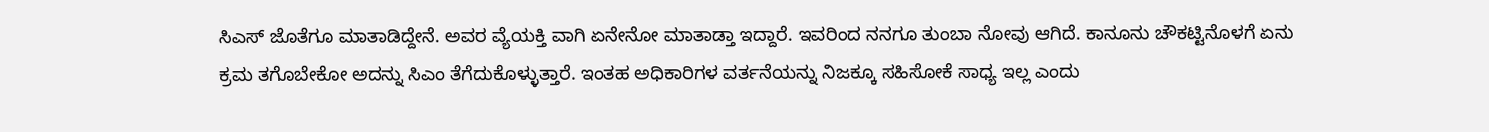ಸಿಎಸ್ ಜೊತೆಗೂ ಮಾತಾಡಿದ್ದೇನೆ. ಅವರ ವ್ಯೆಯಕ್ತಿ ವಾಗಿ ಏನೇನೋ ಮಾತಾಡ್ತಾ ಇದ್ದಾರೆ. ಇವರಿಂದ ನನಗೂ ತುಂಬಾ ನೋವು ಆಗಿದೆ. ಕಾನೂನು ಚೌಕಟ್ಟಿನೊಳಗೆ ಏನು ಕ್ರಮ ತಗೊಬೇಕೋ ಅದನ್ನು ಸಿಎಂ ತೆಗೆದುಕೊಳ್ಳುತ್ತಾರೆ. ಇಂತಹ ಅಧಿಕಾರಿಗಳ ವರ್ತನೆಯನ್ನು ನಿಜಕ್ಕೂ ಸಹಿಸೋಕೆ ಸಾಧ್ಯ ಇಲ್ಲ ಎಂದು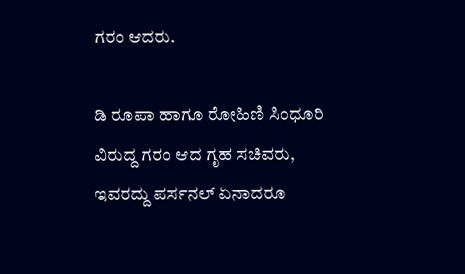ಗರಂ ಆದರು.

ಡಿ ರೂಪಾ ಹಾಗೂ ರೋಹಿಣಿ ಸಿಂಧೂರಿ ವಿರುದ್ದ ಗರಂ ಆದ ಗೃಹ ಸಚಿವರು‌, ಇವರದ್ದು ಪರ್ಸನಲ್ ಏನಾದರೂ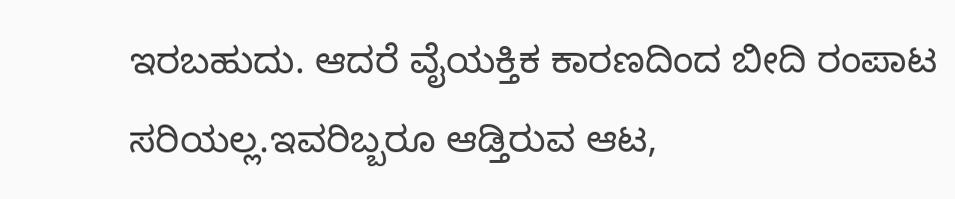ಇರಬಹುದು. ಆದರೆ ವೈಯಕ್ತಿಕ ಕಾರಣದಿಂದ ಬೀದಿ ರಂಪಾಟ ಸರಿಯಲ್ಲ.ಇವರಿಬ್ಬರೂ ಆಡ್ತಿರುವ ಆಟ,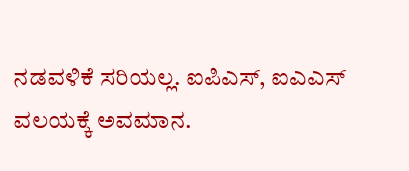ನಡವಳಿಕೆ ಸರಿಯಲ್ಲ. ಐಪಿಎಸ್, ಐಎಎಸ್ ವಲಯಕ್ಕೆ ಅವಮಾನ.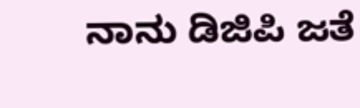ನಾನು ಡಿಜಿಪಿ‌ ಜತೆ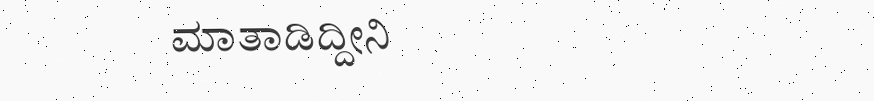ಮಾತಾಡಿದ್ದೀನಿ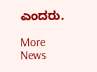ಎಂದರು.

More News